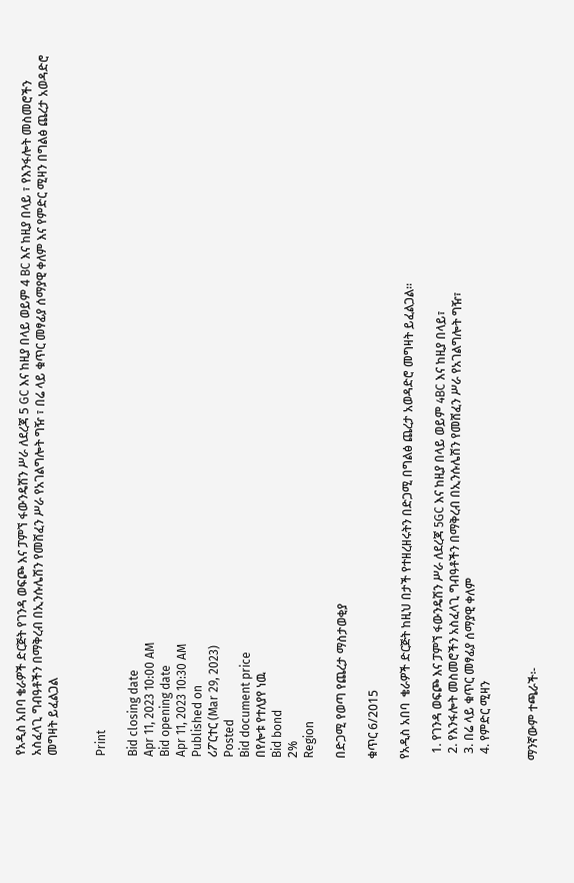የአዲስ አበባ ቄራዎች ድርጅት የገንዳ ወፍጮ እና ፓምኘ ፋውንዴሽን ሥራ ለደረጃ 5 GC እና ከዚያ በላይ ወይም 4 BC እና ከዚያ በላይ ፣ የእንፋሎት መስመሮችን አስፈላጊ ግብዓቶችን በማቅረብ በኢንሱሌሽን የመሸፈን ሥራ የአገልግሎት ግዥ ፣ በሬ ላይ ቁጥር መፃፊያ ሰማያዊ ቀለም እና የምድር ሚዛን በግልፅ ጨረታ አወዳድሮ መግዛት ይፈልጋል


Print

Bid closing date
Apr 11, 2023 10:00 AM
Bid opening date
Apr 11, 2023 10:30 AM
Published on
ሪፖርተር (Mar 29, 2023)
Posted
Bid document price
በየሎቱ የተለያየ ነዉ
Bid bond
2%
Region

በድጋሚ የወጣ የጨረታ ማስታወቂያ

ቁጥር 6/2015

የአዲስ አበባ  ቄራዎች ድርጅት ከዚህ በታች የተዘረዘሩትን በድጋሚ በግልፅ ጨረታ አወዳድሮ መግዛት ይፈልጋል።

  1. የገንዳ ወፍጮ እና ፓምኘ ፋውንዴሽን ሥራ ለደረጃ 5GC እና ከዚያ በላይ ወይም 4BC እና ከዚያ በላይ፣
  2. የእንፋሎት መስመሮችን አስፈላጊ ግብዓቶችን በማቅረብ በኢንሱሌሽን የመሸፈን ሥራ የአገልግሎት ግዥ፣
  3. በሬ ላይ ቁጥር መፃፊያ ሰማያዊ ቀለም
  4. የምድር ሚዛን


ማንኛውም ተጫራች፡-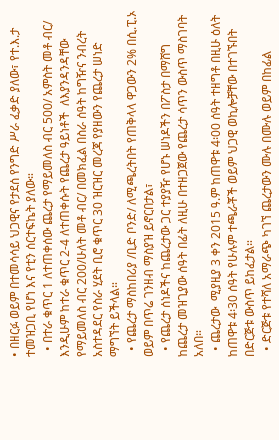• በዘርፉ ወይም በተመሳሳይ ህጋዊና የታደሰ የንግድ ሥራ ፈቃድ ያለው፣ የተ.እ.ታ ተመዝጋቢ የሆነ እና የቲን ሰርተፍኬት ያለው።
  • በተራ ቁጥር 1 ለተጠቀሰው ጨረታ የማይመለስ ብር 500/ አምስት መቶ ብር/ እንዲሁም ከተራ ቁጥር 2-4 ለተጠቀሱት የጨረታ ዓይነቶች  ለእያንዳንዳቸው የማይመለስ ብር 200/ሁለት መቶ ብር/ በመክፈል በስራ ሰዓት ከግዥና ንብረት አስተዳደር የስራ ሂደት ቢሮ ቁጥር 30 ዝርዝር መረጃ የያዘውን የጨረታ ሠነድ ማግኘት ይችላል።
  • የጨረታ ማስከበሪያ /ቢድ ቦንድ/ ለሚጫረትበት የጠቅላላ ዋጋውን 2% በሲ.ፒ.ኦ ወይም በጥሬ ገንዘብ ማስያዝ ይኖርበታል፣
  • የጨረታ ሰነዶችና ከጨረታው ጋር ተያያዥ የሆኑ ሠነዶችን በፖስታ በማሸግ ከጨረታ መዝጊያው ሰዓት በፊት ለዚሁ በተዘጋጀው የጨረታ ሳጥን ውስጥ ማስገባት አለበ።
  • ጨረታው  ሚያዚያ 3 ቀን 2015 ዓ.ም ከጠዋቱ 4፡00 ሰዓት ተዘግቶ በዚሁ ዕለት ከጠዋቱ 4፡30 ሰዓት የሁሉም ተጫራቾች ወይም ህጋዊ ወኪሎቻቸው በተገኙበት በድርጅቱ ውስጥ ይከፈታል።
  • ድርጅቱ የተሻለ አማራጭ ካገኘ ጨረታውን ሙሉ በሙሉ ወይም በከፊል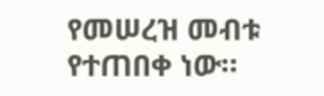የመሠረዝ መብቱ የተጠበቀ ነው።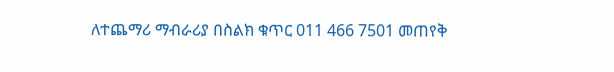ለተጨማሪ ማብራሪያ በስልክ ቁጥር 011 466 7501 መጠየቅ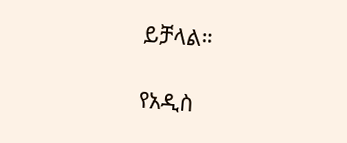ይቻላል።

የአዲስ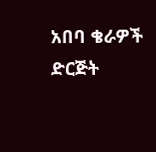አበባ ቄራዎች ድርጅት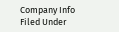Company Info
Filed Under